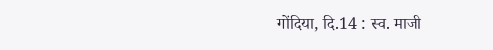गोंदिया, दि.14 : स्व. माजी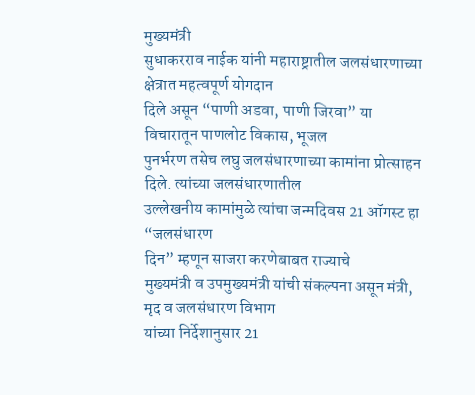मुख्यमंत्री
सुधाकरराव नाईक यांनी महाराष्ट्रातील जलसंधारणाच्या क्षेत्रात महत्वपूर्ण योगदान
दिले असून “पाणी अडवा, पाणी जिरवा” या विचारातून पाणलोट विकास, भूजल
पुनर्भरण तसेच लघु जलसंधारणाच्या कामांना प्रोत्साहन दिले. त्यांच्या जलसंधारणातील
उल्लेखनीय कामांमुळे त्यांचा जन्मदिवस 21 ऑगस्ट हा “जलसंधारण
दिन” म्हणून साजरा करणेबाबत राज्याचे
मुख्यमंत्री व उपमुख्यमंत्री यांची संकल्पना असून मंत्री, मृद व जलसंधारण विभाग
यांच्या निर्देशानुसार 21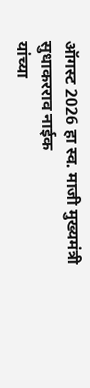ऑगस्ट 2026 हा स्व. माजी मुख्यमंत्री सुधाकरराव नाईक
यांच्या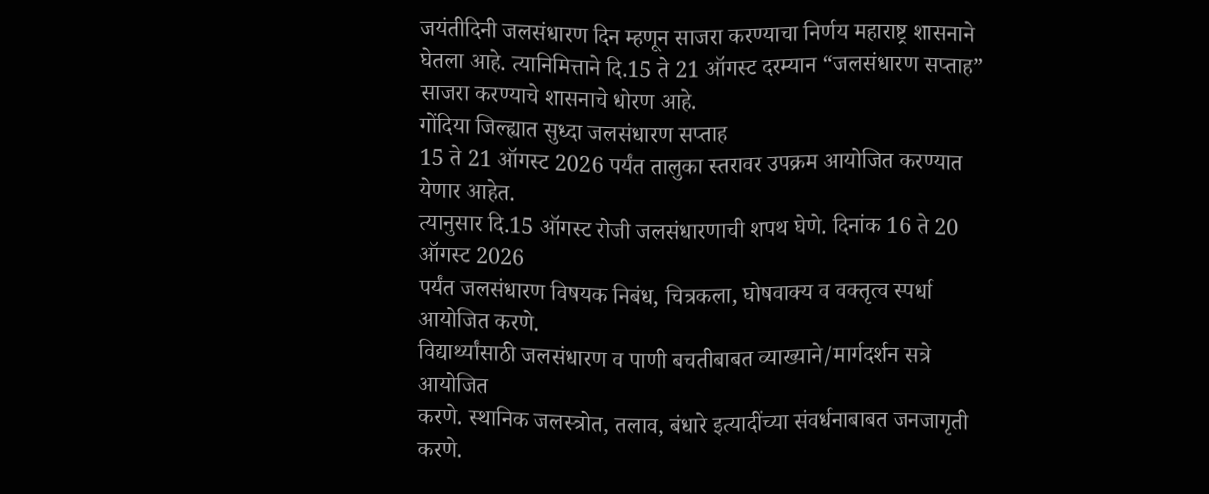जयंतीदिनी जलसंधारण दिन म्हणून साजरा करण्याचा निर्णय महाराष्ट्र शासनाने
घेतला आहे. त्यानिमित्ताने दि.15 ते 21 ऑगस्ट दरम्यान “जलसंधारण सप्ताह” साजरा करण्याचे शासनाचे धोरण आहे.
गोंदिया जिल्ह्यात सुध्दा जलसंधारण सप्ताह
15 ते 21 ऑगस्ट 2026 पर्यंत तालुका स्तरावर उपक्रम आयोजित करण्यात येणार आहेत.
त्यानुसार दि.15 ऑगस्ट रोजी जलसंधारणाची शपथ घेणे. दिनांक 16 ते 20 ऑगस्ट 2026
पर्यंत जलसंधारण विषयक निबंध, चित्रकला, घोषवाक्य व वक्तृत्व स्पर्धा आयोजित करणे.
विद्यार्थ्यांसाठी जलसंधारण व पाणी बचतीबाबत व्याख्याने/मार्गदर्शन सत्रे आयोजित
करणे. स्थानिक जलस्त्रोत, तलाव, बंधारे इत्यादींच्या संवर्धनाबाबत जनजागृती करणे.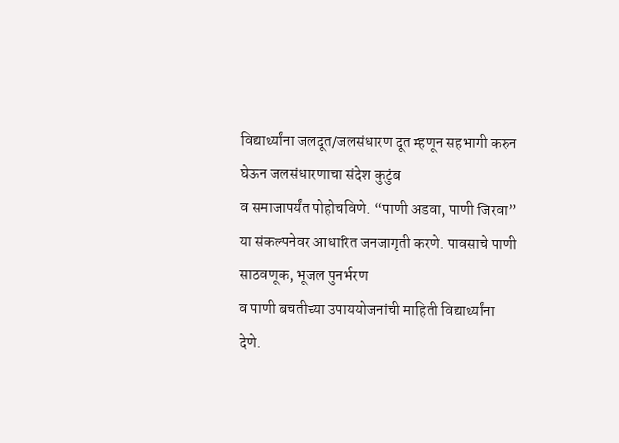विद्यार्थ्यांना जलदूत/जलसंधारण दूत म्हणून सहभागी करुन घेऊन जलसंधारणाचा संदेश कुटुंब
व समाजापर्यंत पोहोचविणे. “पाणी अडवा, पाणी जिरवा” या संकल्पनेवर आधारित जनजागृती करणे. पावसाचे पाणी साठवणूक, भूजल पुनर्भरण
व पाणी बचतीच्या उपाययोजनांची माहिती विद्यार्थ्यांना देणे.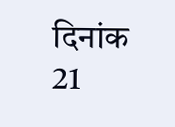दिनांक 21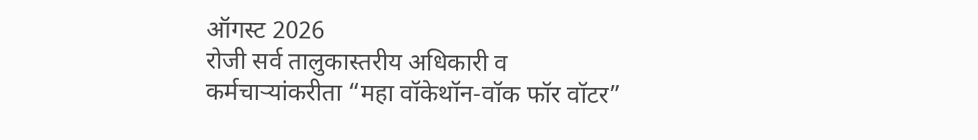ऑगस्ट 2026
रोजी सर्व तालुकास्तरीय अधिकारी व कर्मचाऱ्यांकरीता “महा वॉकेथॉन-वॉक फॉर वॉटर”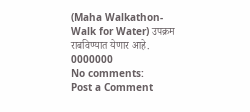(Maha Walkathon-Walk for Water) उपक्रम
राबविण्यात येणार आहे.
0000000
No comments:
Post a Comment